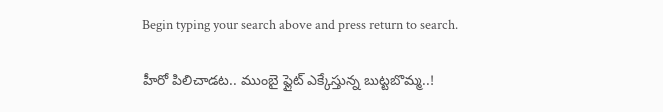Begin typing your search above and press return to search.

హీరో పిలిచాడ‌ట‌.. ముంబై ఫ్లైట్ ఎక్కేస్తున్న బుట్ట‌బొమ్మ‌..!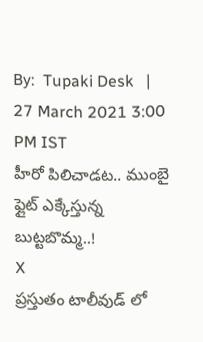By:  Tupaki Desk   |   27 March 2021 3:00 PM IST
హీరో పిలిచాడ‌ట‌.. ముంబై ఫ్లైట్ ఎక్కేస్తున్న బుట్ట‌బొమ్మ‌..!
X
ప్ర‌స్తుతం టాలీవుడ్ లో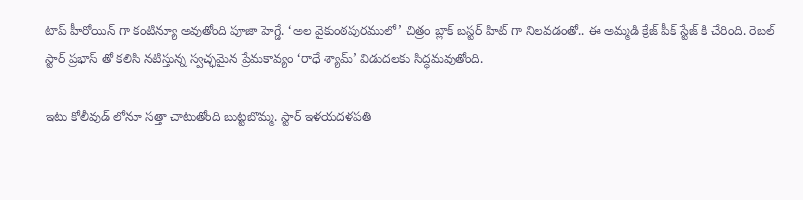టాప్‌ హీరోయిన్ గా కంటిన్యూ అవుతోంది పూజా హెగ్డే. ‘అల వైకుంఠపురములో’ చిత్రం బ్లాక్ బస్టర్ హిట్ గా నిలవడంతో.. ఈ అమ్మడి క్రేజ్ పీక్ స్టేజ్ కి చేరింది. రెబ‌ల్ స్టార్ ప్రభాస్ తో కలిసి నటిస్తున్న స్వ‌చ్ఛ‌మైన ప్రేమ‌కావ్యం ‘రాధే శ్యామ్’ విడుదలకు సిద్ధమవుతోంది.

ఇటు కోలీవుడ్ లోనూ స‌త్తా చాటుతోంది బుట్ట‌బొమ్మ‌. స్టార్ ఇళ‌‌య‌ద‌ళ‌ప‌తి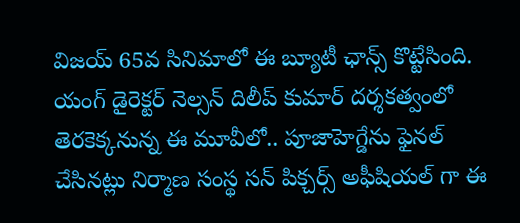విజ‌య్ 65వ సినిమాలో ఈ బ్యూటీ ఛాన్స్ కొట్టేసింది. యంగ్ డైరెక్ట‌ర్ నెల్స‌న్ దిలీప్ కుమార్ ద‌ర్శ‌క‌త్వంలో తెర‌కెక్కనున్న ఈ మూవీలో.. పూజాహెగ్డేను ఫైన‌ల్ చేసిన‌ట్లు నిర్మాణ సంస్థ స‌న్ పిక్చ‌ర్స్ అఫీషియ‌ల్ గా ఈ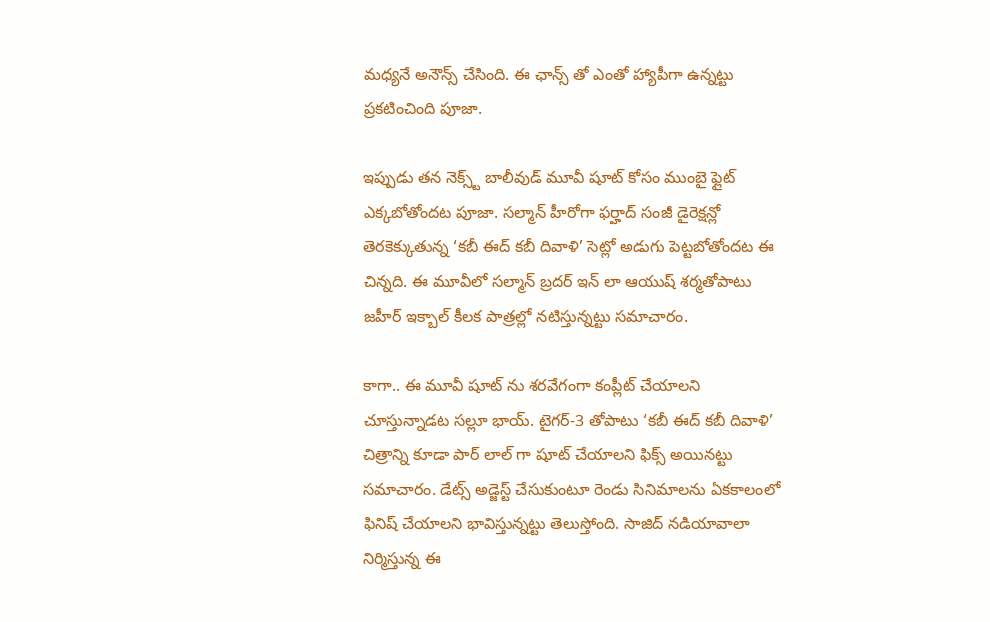మ‌ధ్య‌నే అనౌన్స్ చేసింది. ఈ ఛాన్స్ తో ఎంతో హ్యాపీగా ఉన్న‌ట్టు ప్ర‌క‌టించింది పూజా.

ఇప్పుడు త‌న నెక్స్ట్‌ బాలీవుడ్ మూవీ షూట్ కోసం ముంబై ఫ్లైట్ ఎక్క‌బోతోంద‌ట పూజా. స‌ల్మాన్ హీరోగా ఫ‌ర్హాద్ సంజీ డైరెక్ష‌న్లో తెర‌కెక్కుతున్న ‘క‌బీ ఈద్ క‌బీ దివాళి’ సెట్లో అడుగు పెట్టబోతోందట ఈ చిన్నది. ఈ మూవీలో సల్మాన్ బ్రదర్ ఇన్ లా ఆయుష్ శర్మతోపాటు జహీర్ ఇక్బాల్ కీల‌క పాత్ర‌ల్లో న‌టిస్తున్న‌ట్టు స‌మాచారం.

కాగా.. ఈ మూవీ షూట్ ను శ‌ర‌వేగంగా కంప్లీట్ చేయాల‌ని చూస్తున్నాడ‌ట స‌ల్లూ భాయ్‌. టైగ‌ర్‌-3 తోపాటు ‘క‌బీ ఈద్ క‌బీ దివాళి’ చిత్రాన్ని కూడా పార్ లాల్ గా షూట్ చేయాల‌ని ఫిక్స్ అయిన‌ట్టు స‌మాచారం. డేట్స్ అడ్జెస్ట్ చేసుకుంటూ రెండు సినిమాల‌ను ఏక‌కాలంలో ఫినిష్ చేయాల‌ని భావిస్తున్న‌ట్టు తెలుస్తోంది. సాజిద్ న‌డియావాలా నిర్మిస్తున్న ఈ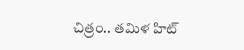చిత్రం.. త‌మిళ హిట్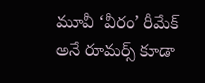మూవీ ‘వీరం’ రీమేక్ అనే రూమర్స్ కూడా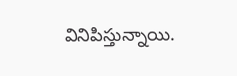వినిపిస్తున్నాయి.